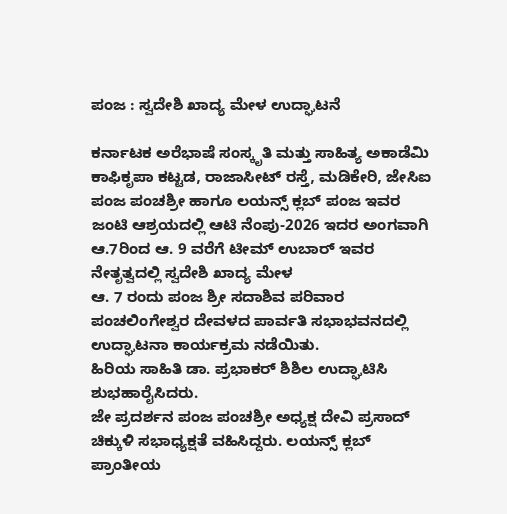ಪಂಜ : ಸ್ವದೇಶಿ ಖಾದ್ಯ ಮೇಳ ಉದ್ಘಾಟನೆ

ಕರ್ನಾಟಕ ಅರೆಭಾಷೆ ಸಂಸ್ಕೃತಿ ಮತ್ತು ಸಾಹಿತ್ಯ ಅಕಾಡೆಮಿ ಕಾಫಿಕೃಪಾ ಕಟ್ಟಡ, ರಾಜಾಸೀಟ್ ರಸ್ತೆ, ಮಡಿಕೇರಿ, ಜೇಸಿಐ ಪಂಜ ಪಂಚಶ್ರೀ ಹಾಗೂ ಲಯನ್ಸ್ ಕ್ಲಬ್ ಪಂಜ ಇವರ ಜಂಟಿ ಆಶ್ರಯದಲ್ಲಿ ಆಟಿ ನೆಂಪು-2026 ಇದರ ಅಂಗವಾಗಿ ಆ.7ರಿಂದ ಆ. 9 ವರೆಗೆ ಟೀಮ್ ಉಬಾರ್ ಇವರ ನೇತೃತ್ವದಲ್ಲಿ ಸ್ವದೇಶಿ ಖಾದ್ಯ ಮೇಳ
ಆ. 7 ರಂದು ಪಂಜ ಶ್ರೀ ಸದಾಶಿವ ಪರಿವಾರ ಪಂಚಲಿಂಗೇಶ್ವರ ದೇವಳದ ಪಾರ್ವತಿ ಸಭಾಭವನದಲ್ಲಿ ಉದ್ಘಾಟನಾ ಕಾರ್ಯಕ್ರಮ ನಡೆಯಿತು.
ಹಿರಿಯ ಸಾಹಿತಿ ಡಾ. ಪ್ರಭಾಕರ್ ಶಿಶಿಲ ಉದ್ಘಾಟಿಸಿ ಶುಭಹಾರೈಸಿದರು.
ಜೇ ಪ್ರದರ್ಶನ ಪಂಜ ಪಂಚಶ್ರೀ ಅಧ್ಯಕ್ಷ ದೇವಿ ಪ್ರಸಾದ್‌ ಚಿಕ್ಕುಳಿ ಸಭಾಧ್ಯಕ್ಷತೆ ವಹಿಸಿದ್ದರು. ಲಯನ್ಸ್ ಕ್ಲಬ್ ಪ್ರಾಂತೀಯ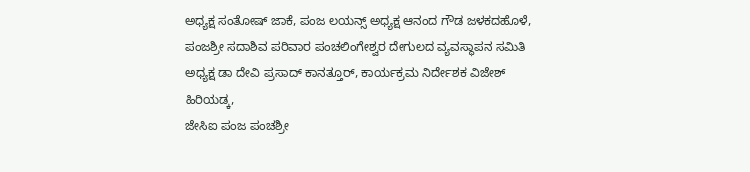ಅಧ್ಯಕ್ಷ ಸಂತೋಷ್ ಜಾಕೆ, ಪಂಜ ಲಯನ್ಸ್ ಅಧ್ಯಕ್ಷ ಆನಂದ ಗೌಡ ಜಳಕದಹೊಳೆ, ಪಂಜಶ್ರೀ ಸದಾಶಿವ ಪರಿವಾರ ಪಂಚಲಿಂಗೇಶ್ವರ ದೇಗುಲದ ವ್ಯವಸ್ಥಾಪನ ಸಮಿತಿ ಅಧ್ಯಕ್ಷ ಡಾ ದೇವಿ ಪ್ರಸಾದ್ ಕಾನತ್ತೂರ್, ಕಾರ್ಯಕ್ರಮ ನಿರ್ದೇಶಕ ವಿಜೇಶ್ ಹಿರಿಯಡ್ಕ,
ಜೇಸಿಐ ಪಂಜ ಪಂಚಶ್ರೀ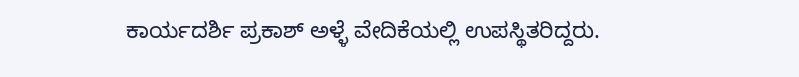ಕಾರ್ಯದರ್ಶಿ ಪ್ರಕಾಶ್ ಅಳ್ಳೆ ವೇದಿಕೆಯಲ್ಲಿ ಉಪಸ್ಥಿತರಿದ್ದರು.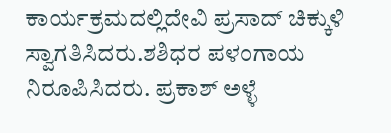ಕಾರ್ಯಕ್ರಮದಲ್ಲಿದೇವಿ ಪ್ರಸಾದ್ ಚಿಕ್ಕುಳಿ ಸ್ವಾಗತಿಸಿದರು.ಶಶಿಧರ ಪಳಂಗಾಯ ನಿರೂಪಿಸಿದರು. ಪ್ರಕಾಶ್ ಅಳ್ಳೆ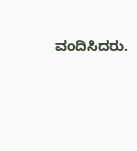ವಂದಿಸಿದರು.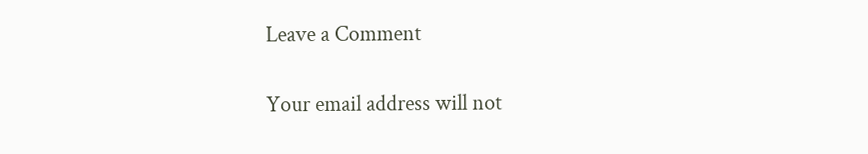Leave a Comment

Your email address will not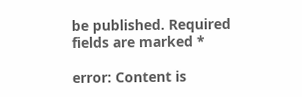be published. Required fields are marked *

error: Content is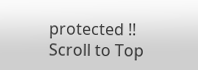protected !!
Scroll to Top